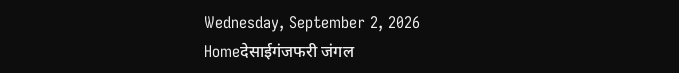Wednesday, September 2, 2026
Homeदेसाईगंजफरी जंगल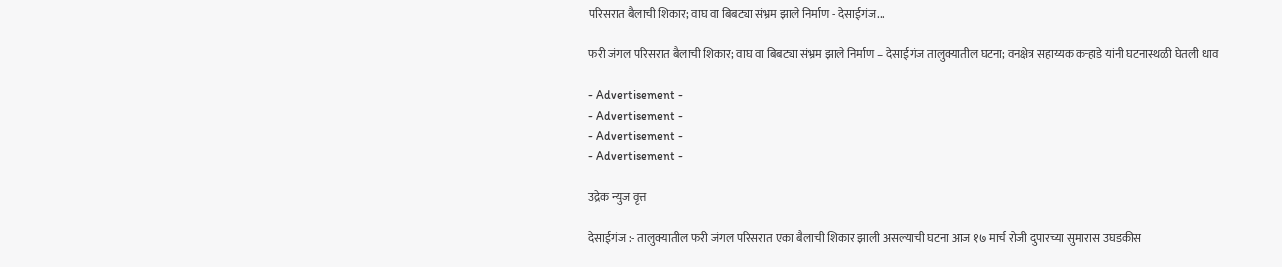परिसरात बैलाची शिकार; वाघ वा बिबट्या संभ्रम झाले निर्माण - देसाईगंज...

फरी जंगल परिसरात बैलाची शिकार; वाघ वा बिबट्या संभ्रम झाले निर्माण – देसाईगंज तालुक्यातील घटना; वनक्षेत्र सहाय्यक कऱ्हाडे यांनी घटनास्थळी घेतली धाव

- Advertisement -
- Advertisement -
- Advertisement -
- Advertisement -

उद्रेक न्युज वृत्त

देसाईगंज :- तालुक्यातील फरी जंगल परिसरात एका बैलाची शिकार झाली असल्याची घटना आज १७ मार्च रोजी दुपारच्या सुमारास उघडकीस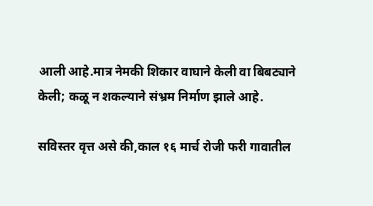आली आहे.मात्र नेमकी शिकार वाघाने केली वा बिबट्याने केली; कळू न शकल्याने संभ्रम निर्माण झाले आहे.

सविस्तर वृत्त असे की,काल १६ मार्च रोजी फरी गावातील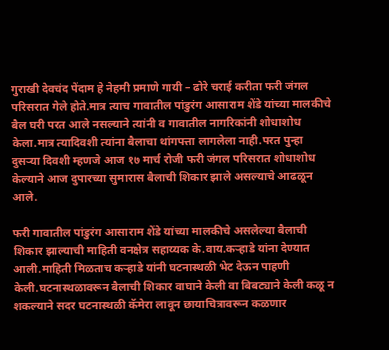गुराखी देवचंद पेंदाम हे नेहमी प्रमाणे गायी – ढोरे चराई करीता फरी जंगल परिसरात गेले होते.मात्र त्याच गावातील पांडुरंग आसाराम शेंडे यांच्या मालकीचे बैल घरी परत आले नसल्याने त्यांनी व गावातील नागरिकांनी शोधाशोध केला.मात्र त्यादिवशी त्यांना बैलाचा थांगपत्ता लागलेला नाही.परत पुन्हा दुसऱ्या दिवशी म्हणजे आज १७ मार्च रोजी फरी जंगल परिसरात शोधाशोध केल्याने आज दुपारच्या सुमारास बैलाची शिकार झाले असल्याचे आढळून आले.

फरी गावातील पांडुरंग आसाराम शेंडे यांच्या मालकीचे असलेल्या बैलाची शिकार झाल्याची माहिती वनक्षेत्र सहाय्यक के.वाय.कऱ्हाडे यांना देण्यात आली.माहिती मिळताच कऱ्हाडे यांनी घटनास्थळी भेट देऊन पाहणी केली.घटनास्थळावरून बैलाची शिकार वाघाने केली वा बिबट्याने केली कळू न शकल्याने सदर घटनास्थळी कॅमेरा लावून छायाचित्रावरून कळणार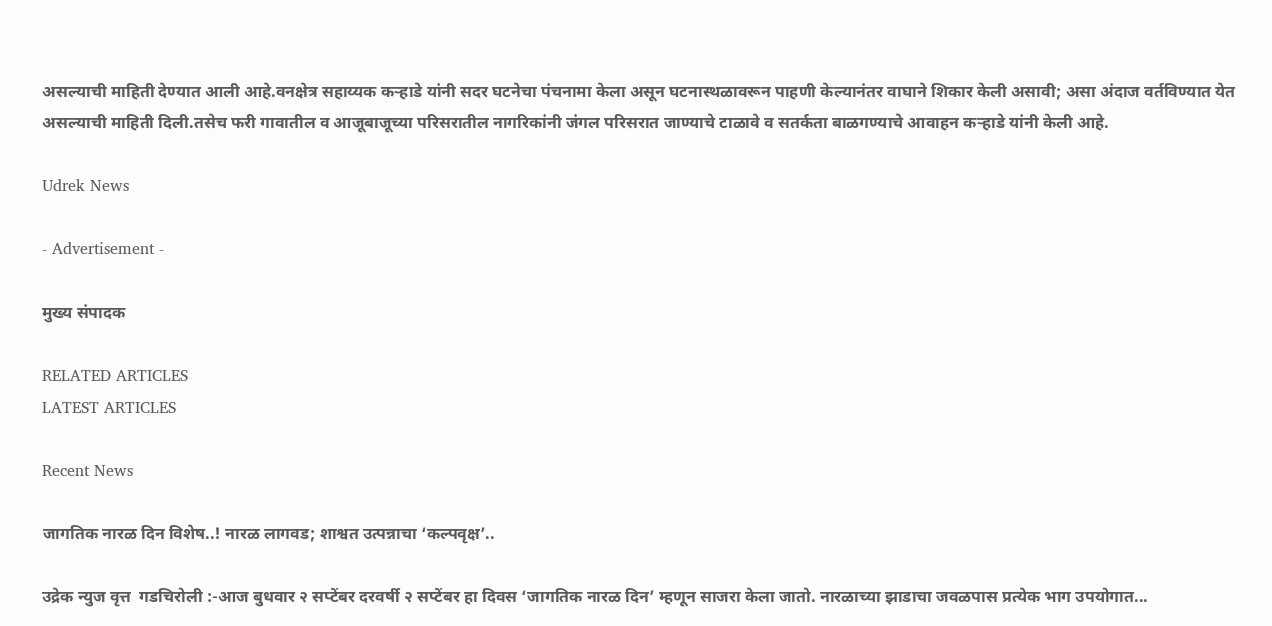असल्याची माहिती देण्यात आली आहे.वनक्षेत्र सहाय्यक कऱ्हाडे यांनी सदर घटनेचा पंचनामा केला असून घटनास्थळावरून पाहणी केल्यानंतर वाघाने शिकार केली असावी; असा अंदाज वर्तविण्यात येत असल्याची माहिती दिली.तसेच फरी गावातील व आजूबाजूच्या परिसरातील नागरिकांनी जंगल परिसरात जाण्याचे टाळावे व सतर्कता बाळगण्याचे आवाहन कऱ्हाडे यांनी केली आहे.

Udrek News

- Advertisement -

मुख्य संपादक

RELATED ARTICLES
LATEST ARTICLES

Recent News

जागतिक नारळ दिन विशेष..! नारळ लागवड; शाश्वत उत्पन्नाचा ‘कल्पवृक्ष’..

उद्रेक न्युज वृत्त  गडचिरोली :-आज बुधवार २ सप्टेंबर दरवर्षी २ सप्टेंबर हा दिवस ‘जागतिक नारळ दिन’ म्हणून साजरा केला जातो. नारळाच्या झाडाचा जवळपास प्रत्येक भाग उपयोगात...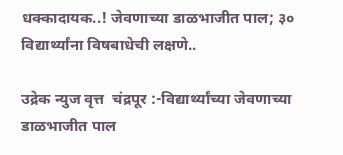धक्कादायक..! जेवणाच्या डाळभाजीत पाल; ३० विद्यार्थ्यांना विषबाधेची लक्षणे..

उद्रेक न्युज वृत्त  चंद्रपूर :-विद्यार्थ्यांच्या जेवणाच्या डाळभाजीत पाल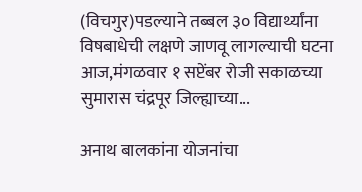(विचगुर)पडल्याने तब्बल ३० विद्यार्थ्यांना विषबाधेची लक्षणे जाणवू लागल्याची घटना आज,मंगळवार १ सप्टेंबर रोजी सकाळच्या सुमारास चंद्रपूर जिल्ह्याच्या...

अनाथ बालकांना योजनांचा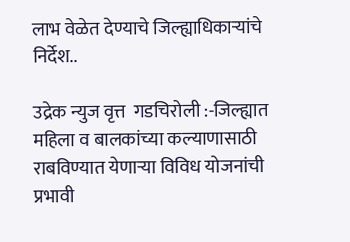लाभ वेळेत देण्याचे जिल्ह्याधिकाऱ्यांचे निर्देश..

उद्रेक न्युज वृत्त  गडचिरोली :-जिल्ह्यात महिला व बालकांच्या कल्याणासाठी राबविण्यात येणाऱ्या विविध योजनांची प्रभावी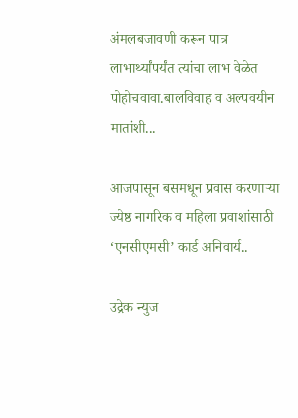अंमलबजावणी करून पात्र लाभार्थ्यांपर्यंत त्यांचा लाभ वेळेत पोहोचवावा.बालविवाह व अल्पवयीन मातांशी...

आजपासून बसमधून प्रवास करणाऱ्या ज्येष्ठ नागरिक व महिला प्रवाशांसाठी ‘एनसीएमसी’ कार्ड अनिवार्य..

उद्रेक न्युज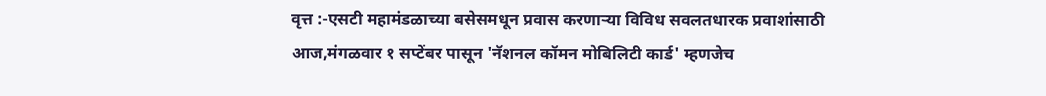वृत्त :-एसटी महामंडळाच्या बसेसमधून प्रवास करणाऱ्या विविध सवलतधारक प्रवाशांसाठी आज,मंगळवार १ सप्टेंबर पासून 'नॅशनल कॉमन मोबिलिटी कार्ड' म्हणजेच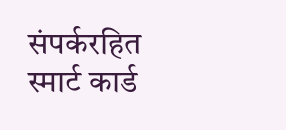संपर्करहित स्मार्ट कार्ड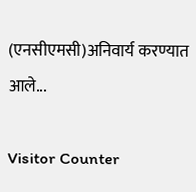(एनसीएमसी)अनिवार्य करण्यात आले...

Visitor Counter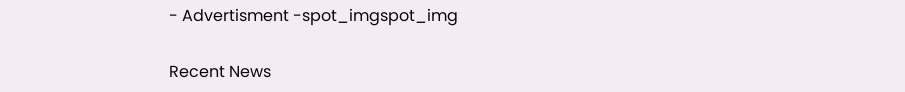- Advertisment -spot_imgspot_img

Recent News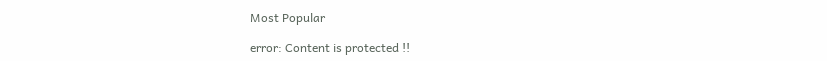Most Popular

error: Content is protected !!